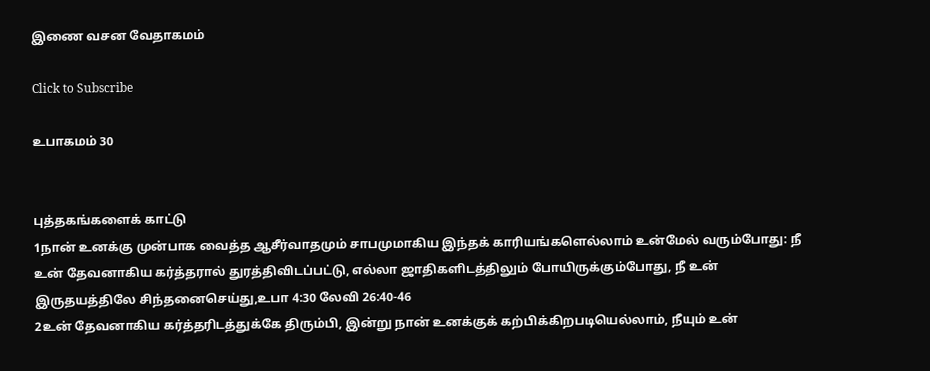இணை வசன வேதாகமம்

Click to Subscribe

உபாகமம் 30


புத்தகங்களைக் காட்டு
1நான் உனக்கு முன்பாக வைத்த ஆசீர்வாதமும் சாபமுமாகிய இந்தக் காரியங்களெல்லாம் உன்மேல் வரும்போது: நீ உன் தேவனாகிய கர்த்தரால் துரத்திவிடப்பட்டு, எல்லா ஜாதிகளிடத்திலும் போயிருக்கும்போது, நீ உன் இருதயத்திலே சிந்தனைசெய்து,உபா 4:30 லேவி 26:40-46
2உன் தேவனாகிய கர்த்தரிடத்துக்கே திரும்பி, இன்று நான் உனக்குக் கற்பிக்கிறபடியெல்லாம், நீயும் உன்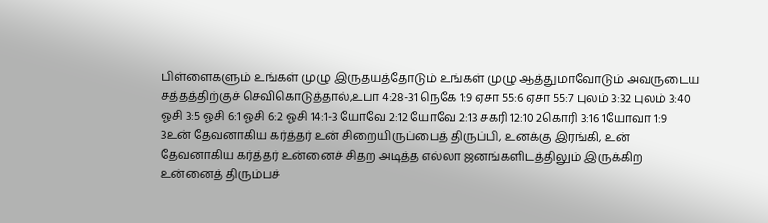பிள்ளைகளும் உங்கள் முழு இருதயத்தோடும் உங்கள் முழு ஆத்துமாவோடும் அவருடைய சத்தத்திற்குச் செவிகொடுத்தால்,உபா 4:28-31 நெகே 1:9 ஏசா 55:6 ஏசா 55:7 புலம் 3:32 புலம் 3:40 ஓசி 3:5 ஓசி 6:1 ஓசி 6:2 ஓசி 14:1-3 யோவே 2:12 யோவே 2:13 சகரி 12:10 2கொரி 3:16 1யோவா 1:9
3உன் தேவனாகிய கர்த்தர் உன் சிறையிருப்பைத் திருப்பி, உனக்கு இரங்கி, உன் தேவனாகிய கர்த்தர் உன்னைச் சிதற அடித்த எல்லா ஜனங்களிடத்திலும் இருக்கிற உன்னைத் திரும்பச்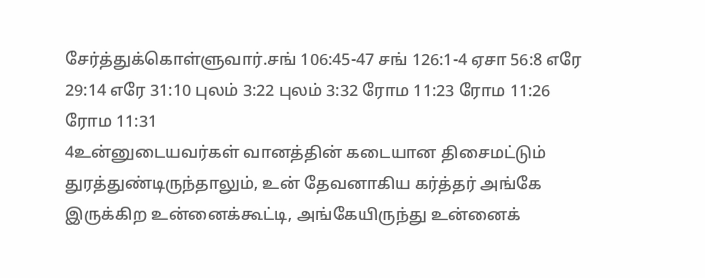சேர்த்துக்கொள்ளுவார்.சங் 106:45-47 சங் 126:1-4 ஏசா 56:8 எரே 29:14 எரே 31:10 புலம் 3:22 புலம் 3:32 ரோம 11:23 ரோம 11:26 ரோம 11:31
4உன்னுடையவர்கள் வானத்தின் கடையான திசைமட்டும் துரத்துண்டிருந்தாலும், உன் தேவனாகிய கர்த்தர் அங்கே இருக்கிற உன்னைக்கூட்டி, அங்கேயிருந்து உன்னைக்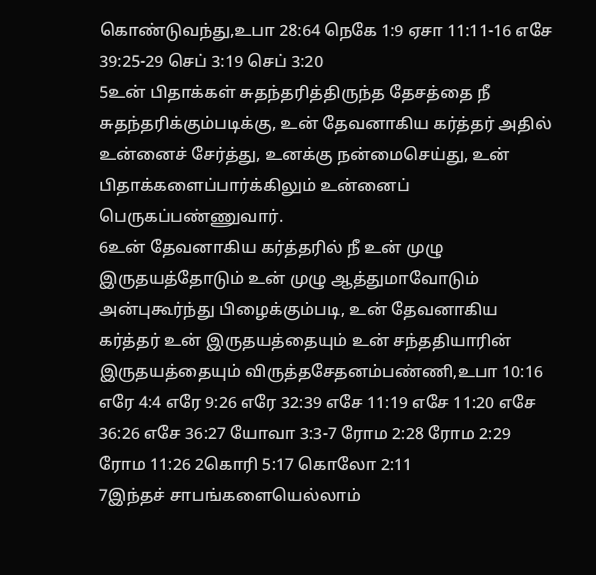கொண்டுவந்து,உபா 28:64 நெகே 1:9 ஏசா 11:11-16 எசே 39:25-29 செப் 3:19 செப் 3:20
5உன் பிதாக்கள் சுதந்தரித்திருந்த தேசத்தை நீ சுதந்தரிக்கும்படிக்கு, உன் தேவனாகிய கர்த்தர் அதில் உன்னைச் சேர்த்து, உனக்கு நன்மைசெய்து, உன் பிதாக்களைப்பார்க்கிலும் உன்னைப் பெருகப்பண்ணுவார்.
6உன் தேவனாகிய கர்த்தரில் நீ உன் முழு இருதயத்தோடும் உன் முழு ஆத்துமாவோடும் அன்புகூர்ந்து பிழைக்கும்படி, உன் தேவனாகிய கர்த்தர் உன் இருதயத்தையும் உன் சந்ததியாரின் இருதயத்தையும் விருத்தசேதனம்பண்ணி,உபா 10:16 எரே 4:4 எரே 9:26 எரே 32:39 எசே 11:19 எசே 11:20 எசே 36:26 எசே 36:27 யோவா 3:3-7 ரோம 2:28 ரோம 2:29 ரோம 11:26 2கொரி 5:17 கொலோ 2:11
7இந்தச் சாபங்களையெல்லாம்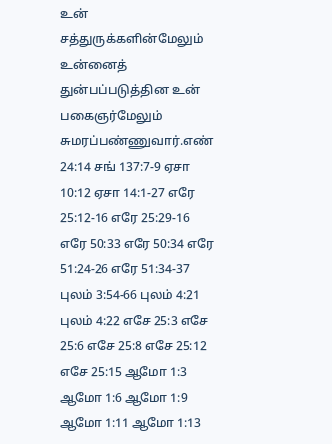உன் சத்துருக்களின்மேலும் உன்னைத் துன்பப்படுத்தின உன் பகைஞர்மேலும் சுமரப்பண்ணுவார்.எண் 24:14 சங் 137:7-9 ஏசா 10:12 ஏசா 14:1-27 எரே 25:12-16 எரே 25:29-16 எரே 50:33 எரே 50:34 எரே 51:24-26 எரே 51:34-37 புலம் 3:54-66 புலம் 4:21 புலம் 4:22 எசே 25:3 எசே 25:6 எசே 25:8 எசே 25:12 எசே 25:15 ஆமோ 1:3 ஆமோ 1:6 ஆமோ 1:9 ஆமோ 1:11 ஆமோ 1:13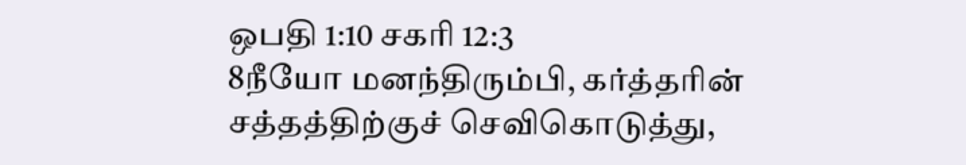ஒபதி 1:10 சகரி 12:3
8நீயோ மனந்திரும்பி, கர்த்தரின் சத்தத்திற்குச் செவிகொடுத்து,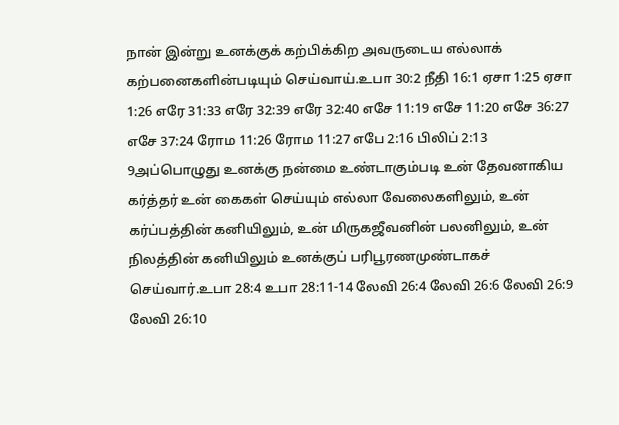நான் இன்று உனக்குக் கற்பிக்கிற அவருடைய எல்லாக் கற்பனைகளின்படியும் செய்வாய்.உபா 30:2 நீதி 16:1 ஏசா 1:25 ஏசா 1:26 எரே 31:33 எரே 32:39 எரே 32:40 எசே 11:19 எசே 11:20 எசே 36:27 எசே 37:24 ரோம 11:26 ரோம 11:27 எபே 2:16 பிலிப் 2:13
9அப்பொழுது உனக்கு நன்மை உண்டாகும்படி உன் தேவனாகிய கர்த்தர் உன் கைகள் செய்யும் எல்லா வேலைகளிலும், உன் கர்ப்பத்தின் கனியிலும், உன் மிருகஜீவனின் பலனிலும், உன் நிலத்தின் கனியிலும் உனக்குப் பரிபூரணமுண்டாகச் செய்வார்.உபா 28:4 உபா 28:11-14 லேவி 26:4 லேவி 26:6 லேவி 26:9 லேவி 26:10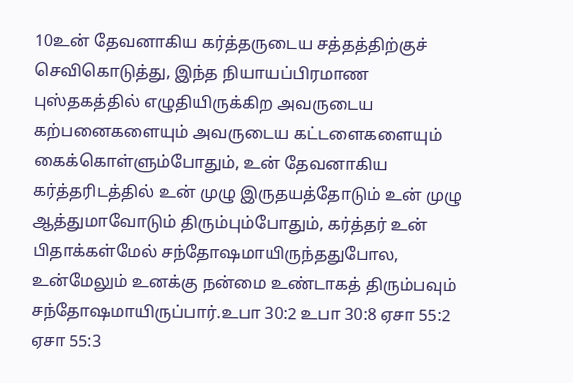10உன் தேவனாகிய கர்த்தருடைய சத்தத்திற்குச் செவிகொடுத்து, இந்த நியாயப்பிரமாண புஸ்தகத்தில் எழுதியிருக்கிற அவருடைய கற்பனைகளையும் அவருடைய கட்டளைகளையும் கைக்கொள்ளும்போதும், உன் தேவனாகிய கர்த்தரிடத்தில் உன் முழு இருதயத்தோடும் உன் முழு ஆத்துமாவோடும் திரும்பும்போதும், கர்த்தர் உன் பிதாக்கள்மேல் சந்தோஷமாயிருந்ததுபோல, உன்மேலும் உனக்கு நன்மை உண்டாகத் திரும்பவும் சந்தோஷமாயிருப்பார்.உபா 30:2 உபா 30:8 ஏசா 55:2 ஏசா 55:3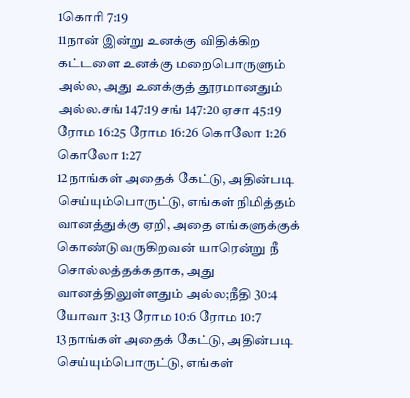1கொரி 7:19
11நான் இன்று உனக்கு விதிக்கிற கட்டளை உனக்கு மறைபொருளும் அல்ல, அது உனக்குத் தூரமானதும் அல்ல.சங் 147:19 சங் 147:20 ஏசா 45:19 ரோம 16:25 ரோம 16:26 கொலோ 1:26 கொலோ 1:27
12நாங்கள் அதைக் கேட்டு, அதின்படி செய்யும்பொருட்டு, எங்கள் நிமித்தம் வானத்துக்கு ஏறி, அதை எங்களுக்குக் கொண்டுவருகிறவன் யாரென்று நீ சொல்லத்தக்கதாக, அது வானத்திலுள்ளதும் அல்ல;நீதி 30:4 யோவா 3:13 ரோம 10:6 ரோம 10:7
13நாங்கள் அதைக் கேட்டு, அதின்படி செய்யும்பொருட்டு, எங்கள்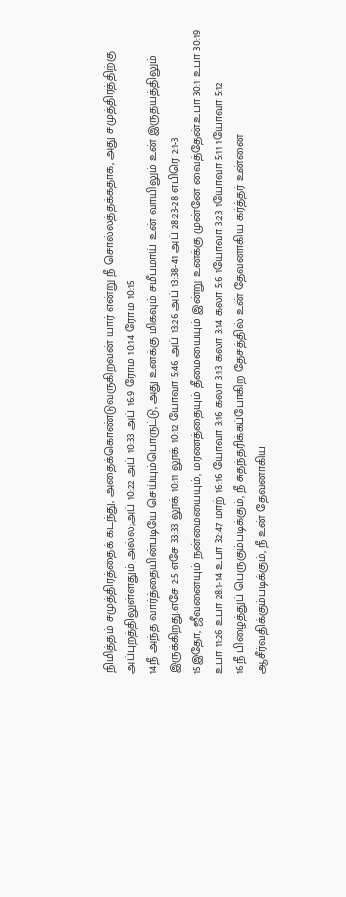நிமித்தம் சமுத்திரத்தைக் கடந்து, அதைக்கொண்டுவருகிறவன் யார் என்று நீ சொல்லத்தக்கதாக, அது சமுத்திரத்திற்கு அப்புறத்திலுள்ளதும் அல்ல;அப் 10:22 அப் 10:33 அப் 16:9 ரோம 10:14 ரோம 10:15
14நீ அந்த வார்த்தையின்படியே செய்யும்பொருட்டு, அது உனக்கு மிகவும் சமீபமாய் உன் வாயிலும் உன் இருதயத்திலும் இருக்கிறது.எசே 2:5 எசே 33:33 லூக் 10:11 லூக் 10:12 யோவா 5:46 அப் 13:26 அப் 13:38-41 அப் 28:23-28 எபிரெ 2:1-3
15இதோ, ஜீவனையும் நன்மையையும், மரணத்தையும் தீமையையும் இன்று உனக்கு முன்னே வைத்தேன்.உபா 30:1 உபா 30:19 உபா 11:26 உபா 28:1-14 உபா 32:47 மாற் 16:16 யோவா 3:16 கலா 3:13 கலா 3:14 கலா 5:6 1யோவா 3:23 1யோவா 5:11 1யோவா 5:12
16நீ பிழைத்துப் பெருகும்படிக்கும், நீ சுதந்தரிக்கப்போகிற தேசத்தில் உன் தேவனாகிய கர்த்தர் உன்னை ஆசீர்வதிக்கும்படிக்கும், நீ உன் தேவனாகிய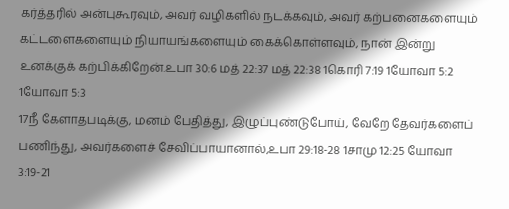கர்த்தரில் அன்புகூரவும், அவர் வழிகளில் நடக்கவும், அவர் கற்பனைகளையும் கட்டளைகளையும் நியாயங்களையும் கைக்கொள்ளவும், நான் இன்று உனக்குக் கற்பிக்கிறேன்.உபா 30:6 மத் 22:37 மத் 22:38 1கொரி 7:19 1யோவா 5:2 1யோவா 5:3
17நீ கேளாதபடிக்கு, மனம் பேதித்து, இழுப்புண்டுபோய், வேறே தேவர்களைப் பணிந்து, அவர்களைச் சேவிப்பாயானால்,உபா 29:18-28 1சாமு 12:25 யோவா 3:19-21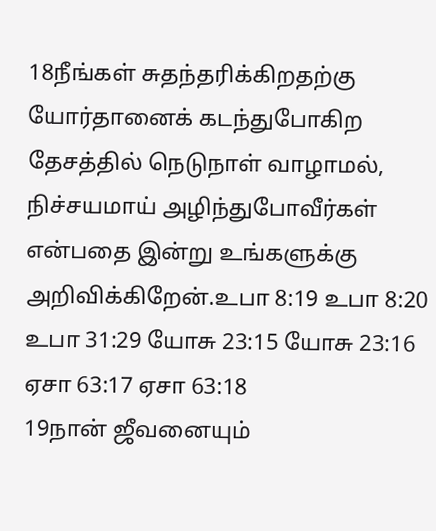18நீங்கள் சுதந்தரிக்கிறதற்கு யோர்தானைக் கடந்துபோகிற தேசத்தில் நெடுநாள் வாழாமல், நிச்சயமாய் அழிந்துபோவீர்கள் என்பதை இன்று உங்களுக்கு அறிவிக்கிறேன்.உபா 8:19 உபா 8:20 உபா 31:29 யோசு 23:15 யோசு 23:16 ஏசா 63:17 ஏசா 63:18
19நான் ஜீவனையும்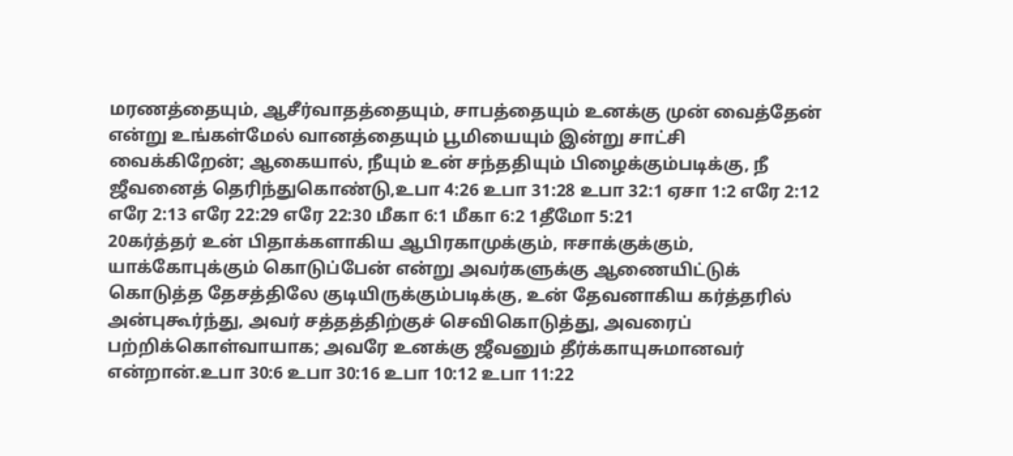மரணத்தையும், ஆசீர்வாதத்தையும், சாபத்தையும் உனக்கு முன் வைத்தேன் என்று உங்கள்மேல் வானத்தையும் பூமியையும் இன்று சாட்சி வைக்கிறேன்; ஆகையால், நீயும் உன் சந்ததியும் பிழைக்கும்படிக்கு, நீ ஜீவனைத் தெரிந்துகொண்டு,உபா 4:26 உபா 31:28 உபா 32:1 ஏசா 1:2 எரே 2:12 எரே 2:13 எரே 22:29 எரே 22:30 மீகா 6:1 மீகா 6:2 1தீமோ 5:21
20கர்த்தர் உன் பிதாக்களாகிய ஆபிரகாமுக்கும், ஈசாக்குக்கும், யாக்கோபுக்கும் கொடுப்பேன் என்று அவர்களுக்கு ஆணையிட்டுக் கொடுத்த தேசத்திலே குடியிருக்கும்படிக்கு, உன் தேவனாகிய கர்த்தரில் அன்புகூர்ந்து, அவர் சத்தத்திற்குச் செவிகொடுத்து, அவரைப் பற்றிக்கொள்வாயாக; அவரே உனக்கு ஜீவனும் தீர்க்காயுசுமானவர் என்றான்.உபா 30:6 உபா 30:16 உபா 10:12 உபா 11:22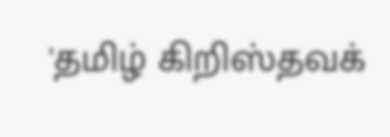'தமிழ் கிறிஸ்தவக்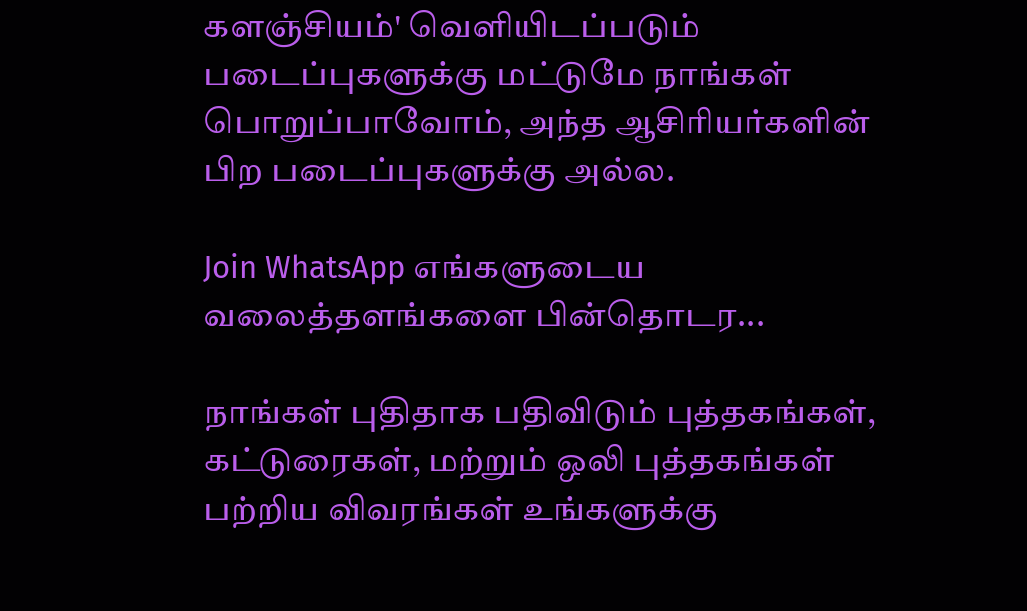களஞ்சியம்' வெளியிடப்படும் படைப்புகளுக்கு மட்டுமே நாங்கள் பொறுப்பாவோம், அந்த ஆசிரியர்களின் பிற படைப்புகளுக்கு அல்ல.

Join WhatsApp எங்களுடைய வலைத்தளங்களை பின்தொடர...

நாங்கள் புதிதாக பதிவிடும் புத்தகங்கள், கட்டுரைகள், மற்றும் ஒலி புத்தகங்கள் பற்றிய விவரங்கள் உங்களுக்கு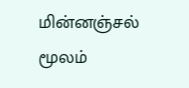மின்னஞ்சல் மூலம்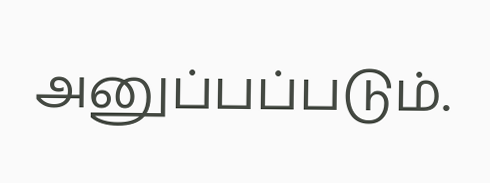அனுப்பப்படும்.